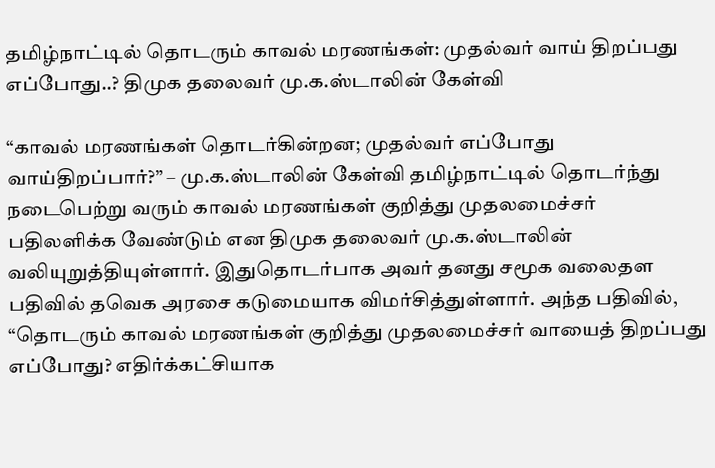தமிழ்நாட்டில் தொடரும் காவல் மரணங்கள்: முதல்வர் வாய் திறப்பது எப்போது..? திமுக தலைவர் மு.க.ஸ்டாலின் கேள்வி

“காவல் மரணங்கள் தொடர்கின்றன; முதல்வர் எப்போது வாய்திறப்பார்?” – மு.க.ஸ்டாலின் கேள்வி தமிழ்நாட்டில் தொடர்ந்து நடைபெற்று வரும் காவல் மரணங்கள் குறித்து முதலமைச்சர் பதிலளிக்க வேண்டும் என திமுக தலைவர் மு.க.ஸ்டாலின் வலியுறுத்தியுள்ளார். இதுதொடர்பாக அவர் தனது சமூக வலைதள பதிவில் தவெக அரசை கடுமையாக விமர்சித்துள்ளார். அந்த பதிவில், “தொடரும் காவல் மரணங்கள் குறித்து முதலமைச்சர் வாயைத் திறப்பது எப்போது? எதிர்க்கட்சியாக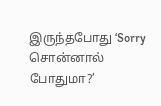இருந்தபோது ‘Sorry சொன்னால் போதுமா?’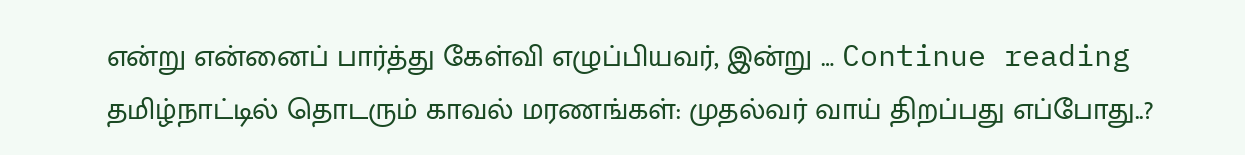என்று என்னைப் பார்த்து கேள்வி எழுப்பியவர், இன்று … Continue reading தமிழ்நாட்டில் தொடரும் காவல் மரணங்கள்: முதல்வர் வாய் திறப்பது எப்போது..?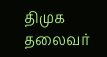திமுக தலைவர்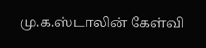மு.க.ஸ்டாலின் கேள்வி